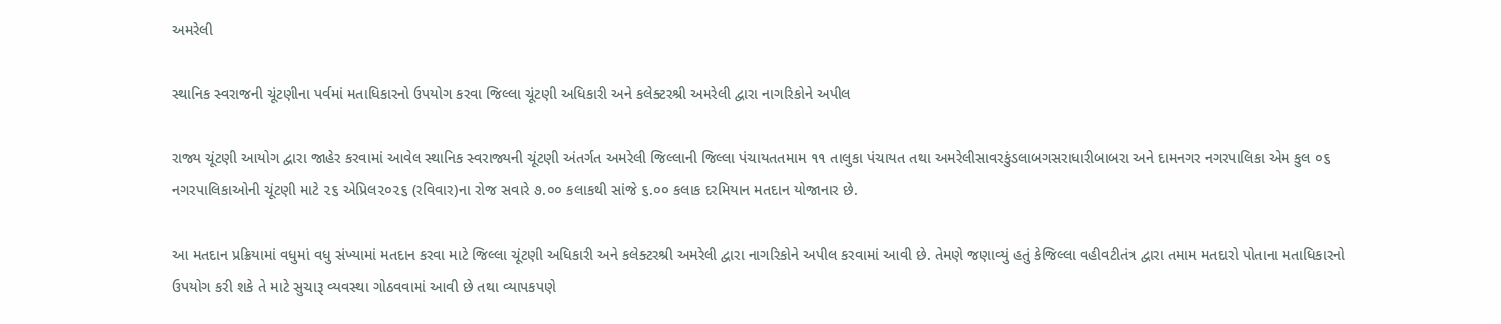અમરેલી

સ્થાનિક સ્વરાજની ચૂંટણીના પર્વમાં મતાધિકારનો ઉપયોગ કરવા જિલ્લા ચૂંટણી અધિકારી અને કલેક્ટરશ્રી અમરેલી દ્વારા નાગરિકોને અપીલ

રાજ્ય ચૂંટણી આયોગ દ્વારા જાહેર કરવામાં આવેલ સ્થાનિક સ્વરાજ્યની ચૂંટણી અંતર્ગત અમરેલી જિલ્લાની જિલ્લા પંચાયતતમામ ૧૧ તાલુકા પંચાયત તથા અમરેલીસાવરકુંડલાબગસરાધારીબાબરા અને દામનગર નગરપાલિકા એમ કુલ ૦૬ નગરપાલિકાઓની ચૂંટણી માટે ૨૬ એપ્રિલ૨૦૨૬ (રવિવાર)ના રોજ સવારે ૭.૦૦ કલાકથી સાંજે ૬.૦૦ કલાક દરમિયાન મતદાન યોજાનાર છે.

આ મતદાન પ્રક્રિયામાં વધુમાં વધુ સંખ્યામાં મતદાન કરવા માટે જિલ્લા ચૂંટણી અધિકારી અને કલેક્ટરશ્રી અમરેલી દ્વારા નાગરિકોને અપીલ કરવામાં આવી છે. તેમણે જણાવ્યું હતું કેજિલ્લા વહીવટીતંત્ર દ્વારા તમામ મતદારો પોતાના મતાધિકારનો ઉપયોગ કરી શકે તે માટે સુચારૂ વ્યવસ્થા ગોઠવવામાં આવી છે તથા વ્યાપકપણે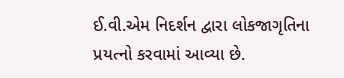ઈ.વી.એમ નિદર્શન દ્વારા લોકજાગૃતિના પ્રયત્નો કરવામાં આવ્યા છે.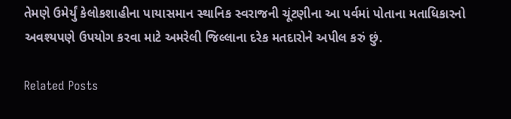તેમણે ઉમેર્યું કેલોકશાહીના પાયાસમાન સ્થાનિક સ્વરાજની ચૂંટણીના આ પર્વમાં પોતાના મતાધિકારનો અવશ્યપણે ઉપયોગ કરવા માટે અમરેલી જિલ્લાના દરેક મતદારોને અપીલ કરું છું.

Related Posts